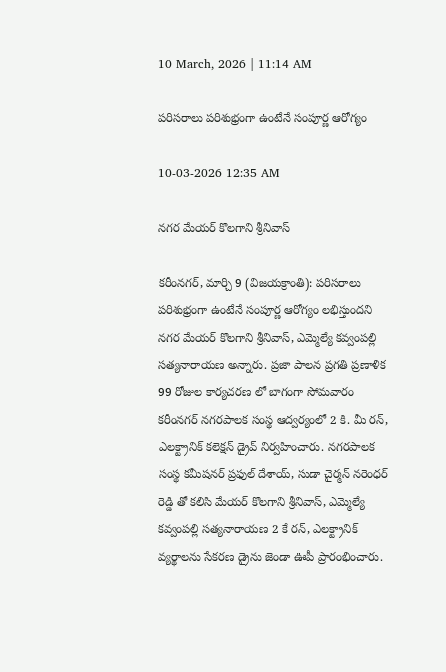10 March, 2026 | 11:14 AM

పరిసరాలు పరిశుభ్రంగా ఉంటేనే సంపూర్ణ ఆరోగ్యం

10-03-2026 12:35 AM

నగర మేయర్ కొలగాని శ్రీనివాస్

కరీంనగర్, మార్చి 9 (విజయక్రాంతి): పరిసరాలు పరిశుభ్రంగా ఉంటేనే సంపూర్ణ ఆరోగ్యం లభిస్తుందని నగర మేయర్ కొలగాని శ్రీనివాస్, ఎమ్మెల్యే కవ్వంపల్లి సత్యనారాయణ అన్నారు. ప్రజా పాలన ప్రగతి ప్రణాళిక 99 రోజుల కార్యచరణ లో బాగంగా సోమవారం కరీంనగర్ నగరపాలక సంస్థ ఆద్వర్యంలో 2 కి. మీ రన్, ఎలక్ట్రానిక్ కలెక్షన్ డ్రైవ్ నిర్వహించారు. నగరపాలక సంస్థ కమీషనర్ ప్రఫుల్ దేశాయ్, సుడా చైర్మన్ నరెంధర్ రెడ్డి తో కలిసి మేయర్ కొలగాని శ్రీనివాస్, ఎమ్మెల్యే కవ్వంపల్లి సత్యనారాయణ 2 కే రన్, ఎలక్ట్రానిక్ వ్యర్థాలను సేకరణ డ్రైను జెండా ఊపీ ప్రారంభించారు.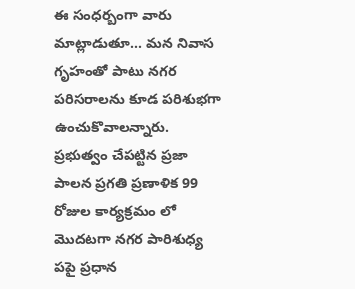ఈ సంధర్బంగా వారు మాట్లాడుతూ... మన నివాస గృహంతో పాటు నగర పరిసరాలను కూడ పరిశుభగా ఉంచుకొవాలన్నారు. ప్రభుత్వం చేపట్టిన ప్రజా పాలన ప్రగతి ప్రణాళిక 99 రోజుల కార్యక్రమం లో మొదటగా నగర పారిశుధ్య పపై ప్రధాన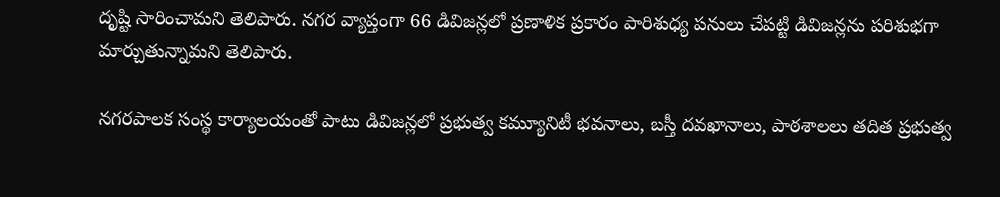దృష్టి సారించామని తెలిపారు. నగర వ్యాప్తంగా 66 డివిజన్లలో ప్రణాళిక ప్రకారం పారిశుధ్య పనులు చేపట్టి డివిజన్లను పరిశుభగా మార్చుతున్నామని తెలిపారు.

నగరపాలక సంస్థ కార్యాలయంతో పాటు డివిజన్లలో ప్రభుత్వ కమ్యూనిటీ భవనాలు, బస్తీ దవఖానాలు, పాఠశాలలు తదిత ప్రభుత్వ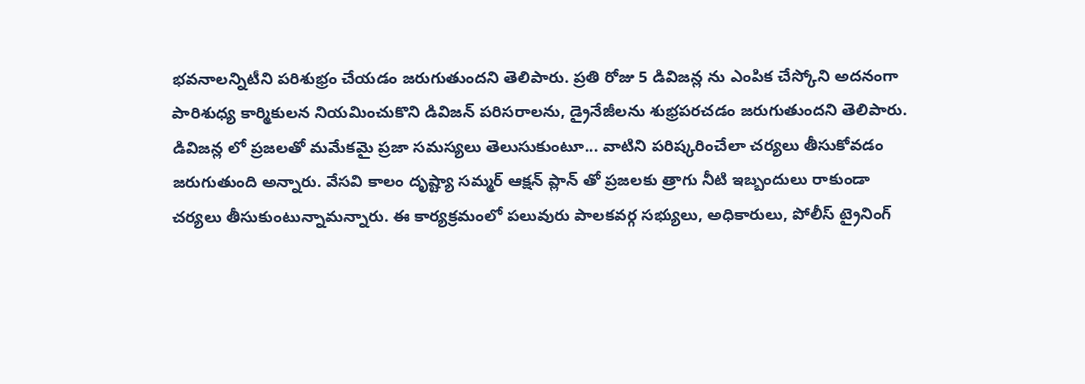భవనాలన్నిటీని పరిశుభ్రం చేయడం జరుగుతుందని తెలిపారు. ప్రతి రోజు 5 డివిజన్ల ను ఎంపిక చేస్కోని అదనంగా పారిశుధ్య కార్మికులన నియమించుకొని డివిజన్ పరిసరాలను, డ్రైనేజీలను శుభ్రపరచడం జరుగుతుందని తెలిపారు. డివిజన్ల లో ప్రజలతో మమేకమై ప్రజా సమస్యలు తెలుసుకుంటూ... వాటిని పరిష్కరించేలా చర్యలు తీసుకోవడం జరుగుతుంది అన్నారు. వేసవి కాలం దృష్ట్యా సమ్మర్ ఆక్షన్ ప్లాన్ తో ప్రజలకు త్రాగు నీటి ఇబ్బందులు రాకుండా చర్యలు తీసుకుంటున్నామన్నారు. ఈ కార్యక్రమంలో పలువురు పాలకవర్గ సభ్యులు, అధికారులు, పోలీస్ ట్రైనింగ్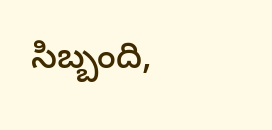సిబ్బంది,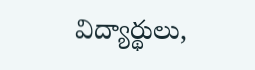విద్యార్థులు,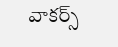వాకర్స్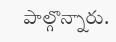పాల్గొన్నారు.